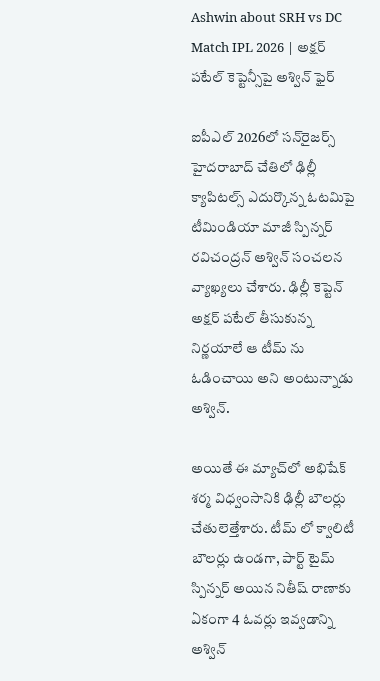Ashwin about SRH vs DC Match IPL 2026 | అక్షర్ పటేల్‌ కెప్టెన్సీపై అశ్విన్ ఫైర్

ఐపీఎల్ 2026లో సన్‌రైజర్స్ హైదరాబాద్ చేతిలో ఢిల్లీ క్యాపిటల్స్ ఎదుర్కొన్న ఓటమిపై టీమిండియా మాజీ స్పిన్నర్ రవిచంద్రన్ అశ్విన్ సంచలన వ్యాఖ్యలు చేశారు. ఢిల్లీ కెప్టెన్ అక్షర్ పటేల్ తీసుకున్న నిర్ణయాలే ఆ టీమ్ ను ఓడించాయి అని అంటున్నాడు అశ్విన్.

అయితే ఈ మ్యాచ్‌లో అభిషేక్ శర్మ విధ్వంసానికి ఢిల్లీ బౌలర్లు చేతులెత్తేశారు. టీమ్ లో క్వాలిటీ బౌలర్లు ఉండగా, పార్ట్ టైమ్ స్పిన్నర్ అయిన నితీష్ రాణాకు ఏకంగా 4 ఓవర్లు ఇవ్వడాన్ని అశ్విన్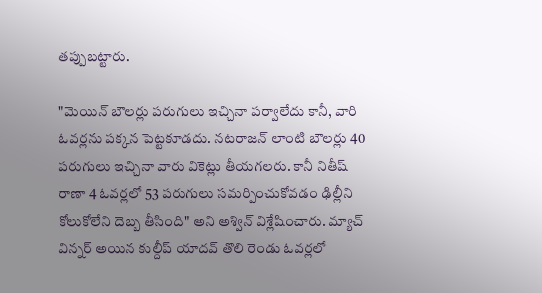తప్పుబట్టారు.

"మెయిన్ బౌలర్లు పరుగులు ఇచ్చినా పర్వాలేదు కానీ, వారి ఓవర్లను పక్కన పెట్టకూడదు. నటరాజన్ లాంటి బౌలర్లు 40 పరుగులు ఇచ్చినా వారు వికెట్లు తీయగలరు. కానీ నితీష్ రాణా 4 ఓవర్లలో 53 పరుగులు సమర్పించుకోవడం ఢిల్లీని కోలుకోలేని దెబ్బ తీసింది" అని అశ్విన్ విశ్లేషించారు. మ్యాచ్ విన్నర్ అయిన కుల్దీప్ యాదవ్ తొలి రెండు ఓవర్లలో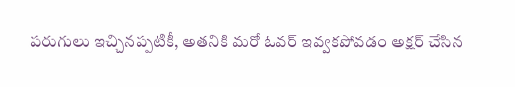పరుగులు ఇచ్చినప్పటికీ, అతనికి మరో ఓవర్ ఇవ్వకపోవడం అక్షర్ చేసిన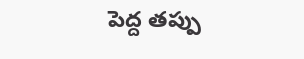పెద్ద తప్పు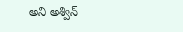అని అశ్విన్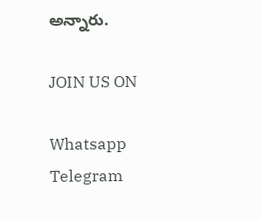అన్నారు.

JOIN US ON

Whatsapp
Telegram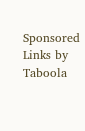Sponsored Links by Taboola